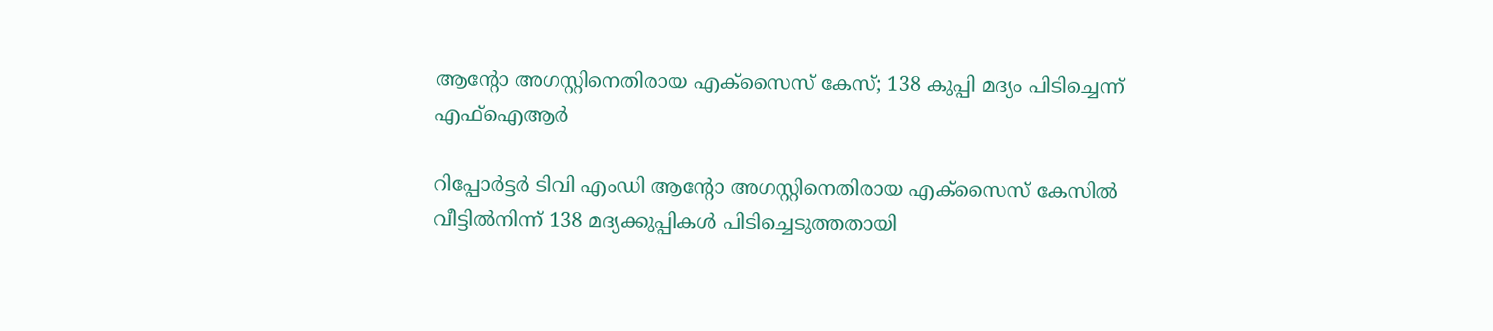ആന്റോ അഗസ്റ്റിനെതിരായ എക്സൈസ് കേസ്; 138 കുപ്പി മദ്യം പിടിച്ചെന്ന് എഫ്ഐആർ

റിപ്പോർട്ടർ ടിവി എംഡി ആന്റോ അഗസ്റ്റിനെതിരായ എക്സൈസ് കേസിൽ വീട്ടിൽനിന്ന് 138 മദ്യക്കുപ്പികൾ പിടിച്ചെടുത്തതായി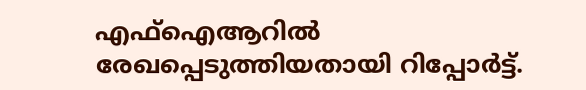എഫ്ഐആറിൽ രേഖപ്പെടുത്തിയതായി റിപ്പോർട്ട്.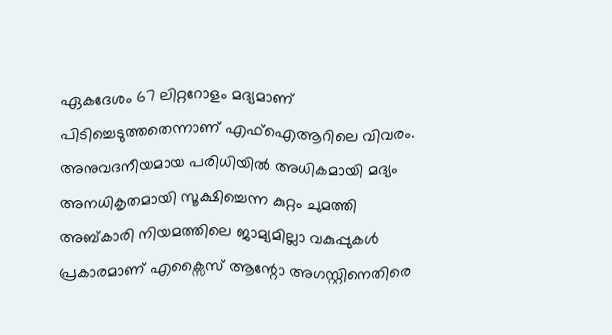ഏകദേശം 67 ലിറ്ററോളം മദ്യമാണ് പിടിച്ചെടുത്തതെന്നാണ് എഫ്ഐആറിലെ വിവരം.
അനുവദനീയമായ പരിധിയിൽ അധികമായി മദ്യം അനധികൃതമായി സൂക്ഷിച്ചെന്ന കുറ്റം ചുമത്തി അബ്കാരി നിയമത്തിലെ ജാമ്യമില്ലാ വകുപ്പുകൾ പ്രകാരമാണ് എക്സൈസ് ആന്റോ അഗസ്റ്റിനെതിരെ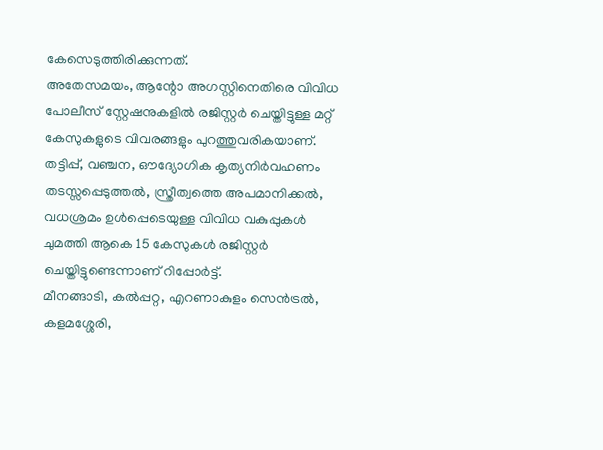കേസെടുത്തിരിക്കുന്നത്.
അതേസമയം, ആന്റോ അഗസ്റ്റിനെതിരെ വിവിധ പോലീസ് സ്റ്റേഷനുകളിൽ രജിസ്റ്റർ ചെയ്തിട്ടുള്ള മറ്റ് കേസുകളുടെ വിവരങ്ങളും പുറത്തുവരികയാണ്. തട്ടിപ്പ്, വഞ്ചന, ഔദ്യോഗിക കൃത്യനിർവഹണം തടസ്സപ്പെടുത്തൽ, സ്ത്രീത്വത്തെ അപമാനിക്കൽ, വധശ്രമം ഉൾപ്പെടെയുള്ള വിവിധ വകുപ്പുകൾ ചുമത്തി ആകെ 15 കേസുകൾ രജിസ്റ്റർ ചെയ്തിട്ടുണ്ടെന്നാണ് റിപ്പോർട്ട്.
മീനങ്ങാടി, കൽപ്പറ്റ, എറണാകുളം സെൻട്രൽ, കളമശ്ശേരി,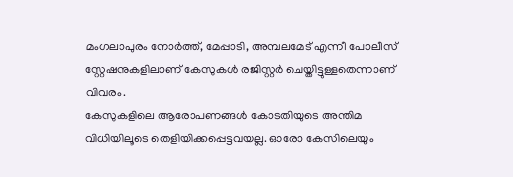മംഗലാപുരം നോർത്ത്, മേപ്പാടി, അമ്പലമേട് എന്നീ പോലീസ് സ്റ്റേഷനുകളിലാണ് കേസുകൾ രജിസ്റ്റർ ചെയ്തിട്ടുള്ളതെന്നാണ് വിവരം.
കേസുകളിലെ ആരോപണങ്ങൾ കോടതിയുടെ അന്തിമ വിധിയിലൂടെ തെളിയിക്കപ്പെട്ടവയല്ല. ഓരോ കേസിലെയും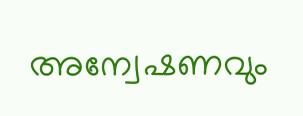അന്വേഷണവും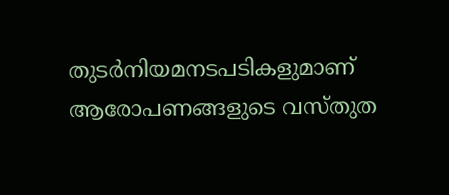തുടർനിയമനടപടികളുമാണ് ആരോപണങ്ങളുടെ വസ്തുത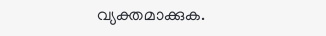വ്യക്തമാക്കുക.